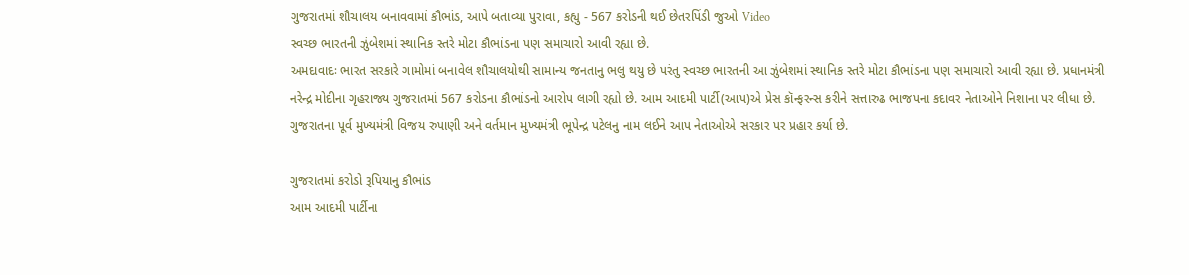ગુજરાતમાં શૌચાલય બનાવવામાં કૌભાંડ, આપે બતાવ્યા પુરાવા, કહ્યુ - 567 કરોડની થઈ છેતરપિંડી જુઓ Video
સ્વચ્છ ભારતની ઝુંબેશમાં સ્થાનિક સ્તરે મોટા કૌભાંડના પણ સમાચારો આવી રહ્યા છે.
અમદાવાદઃ ભારત સરકારે ગામોમાં બનાવેલ શૌચાલયોથી સામાન્ય જનતાનુ ભલુ થયુ છે પરંતુ સ્વચ્છ ભારતની આ ઝુંબેશમાં સ્થાનિક સ્તરે મોટા કૌભાંડના પણ સમાચારો આવી રહ્યા છે. પ્રધાનમંત્રી નરેન્દ્ર મોદીના ગૃહરાજ્ય ગુજરાતમાં 567 કરોડના કૌભાંડનો આરોપ લાગી રહ્યો છે. આમ આદમી પાર્ટી(આપ)એ પ્રેસ કૉન્ફરન્સ કરીને સત્તારુઢ ભાજપના કદાવર નેતાઓને નિશાના પર લીધા છે. ગુજરાતના પૂર્વ મુખ્યમંત્રી વિજય રુપાણી અને વર્તમાન મુખ્યમંત્રી ભૂપેન્દ્ર પટેલનુ નામ લઈને આપ નેતાઓએ સરકાર પર પ્રહાર કર્યા છે.

ગુજરાતમાં કરોડો રૂપિયાનુ કૌભાંડ
આમ આદમી પાર્ટીના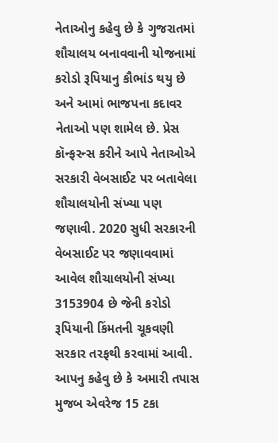નેતાઓનુ કહેવુ છે કે ગુજરાતમાં શૌચાલય બનાવવાની યોજનામાં કરોડો રૂપિયાનુ કૌભાંડ થયુ છે અને આમાં ભાજપના કદાવર નેતાઓ પણ શામેલ છે. પ્રેસ કૉન્ફરન્સ કરીને આપે નેતાઓએ સરકારી વેબસાઈટ પર બતાવેલા શૌચાલયોની સંખ્યા પણ જણાવી. 2020 સુધી સરકારની વેબસાઈટ પર જણાવવામાં આવેલ શૌચાલયોની સંખ્યા 3153904 છે જેની કરોડો રૂપિયાની કિંમતની ચૂકવણી સરકાર તરફથી કરવામાં આવી. આપનુ કહેવુ છે કે અમારી તપાસ મુજબ એવરેજ 15 ટકા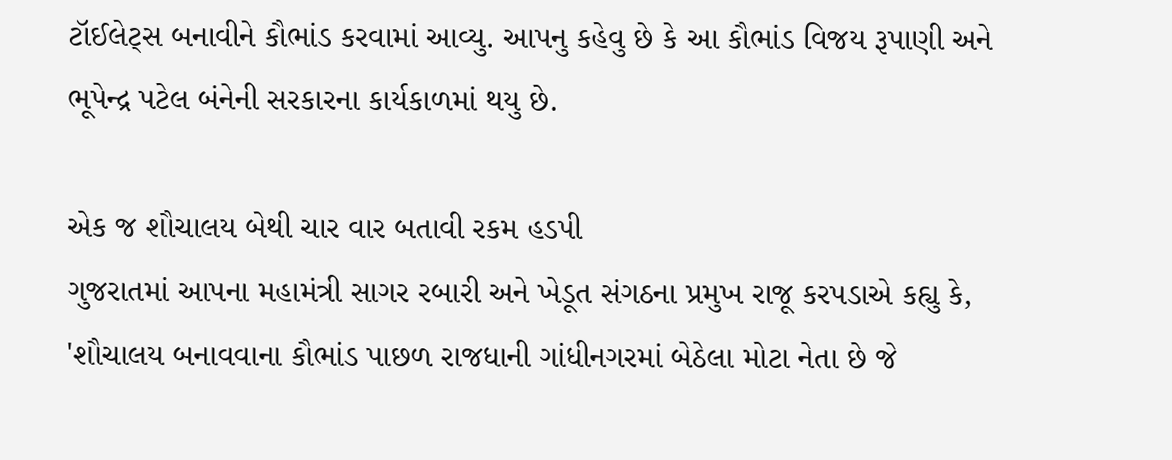ટૉઈલેટ્સ બનાવીને કૌભાંડ કરવામાં આવ્યુ. આપનુ કહેવુ છે કે આ કૌભાંડ વિજય રૂપાણી અને ભૂપેન્દ્ર પટેલ બંનેની સરકારના કાર્યકાળમાં થયુ છે.

એક જ શૌચાલય બેથી ચાર વાર બતાવી રકમ હડપી
ગુજરાતમાં આપના મહામંત્રી સાગર રબારી અને ખેડૂત સંગઠના પ્રમુખ રાજૂ કરપડાએ કહ્યુ કે, 'શૌચાલય બનાવવાના કૌભાંડ પાછળ રાજધાની ગાંધીનગરમાં બેઠેલા મોટા નેતા છે જે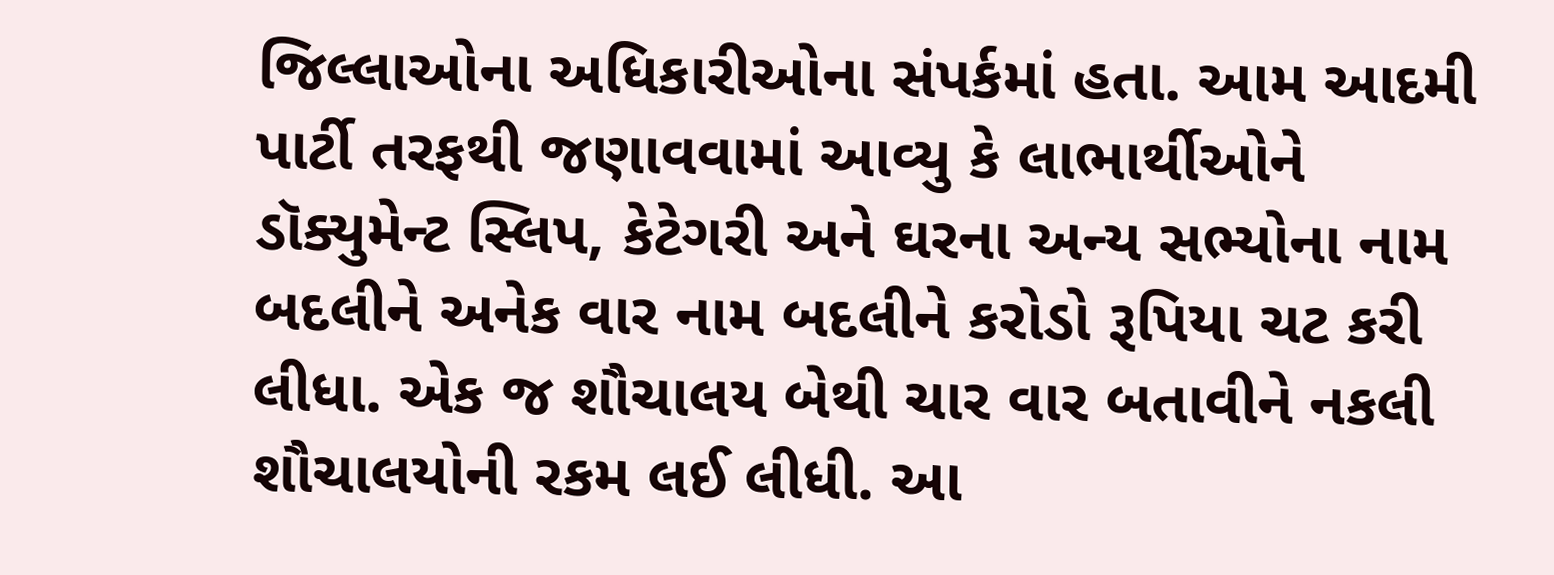જિલ્લાઓના અધિકારીઓના સંપર્કમાં હતા. આમ આદમી પાર્ટી તરફથી જણાવવામાં આવ્યુ કે લાભાર્થીઓને ડૉક્યુમેન્ટ સ્લિપ, કેટેગરી અને ઘરના અન્ય સભ્યોના નામ બદલીને અનેક વાર નામ બદલીને કરોડો રૂપિયા ચટ કરી લીધા. એક જ શૌચાલય બેથી ચાર વાર બતાવીને નકલી શૌચાલયોની રકમ લઈ લીધી. આ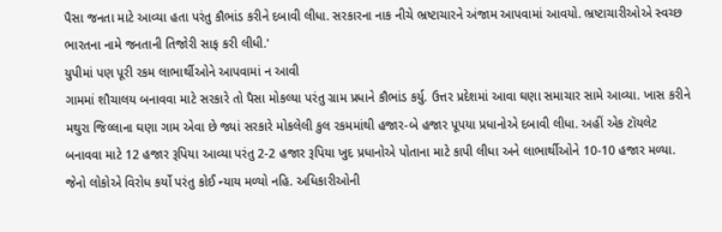પૈસા જનતા માટે આવ્યા હતા પરંતુ કૌભાંડ કરીને દબાવી લીધા. સરકારના નાક નીચે ભ્રષ્ટાચારને અંજામ આપવામાં આવયો. ભ્રષ્ટાચારીઓએ સ્વચ્છ ભારતના નામે જનતાની તિજોરી સાફ કરી લીધી.'
યુપીમાં પણ પૂરી રકમ લાભાર્થીઓને આપવામાં ન આવી
ગામમાં શૌચાલય બનાવવા માટે સરકારે તો પૈસા મોકલ્યા પરંતુ ગ્રામ પ્રધાને કૌભાંડ કર્યુ. ઉત્તર પ્રદેશમાં આવા ઘણા સમાચાર સામે આવ્યા. ખાસ કરીને મથુરા જિલ્લાના ઘણા ગામ એવા છે જ્યાં સરકારે મોકલેલી કુલ રકમમાંથી હજાર-બે હજાર પૂપયા પ્રધાનોએ દબાવી લીધા. અહીં એક ટૉયલેટ બનાવવા માટે 12 હજાર રૂપિયા આવ્યા પરંતુ 2-2 હજાર રૂપિયા ખુદ પ્રધાનોએ પોતાના માટે કાપી લીધા અને લાભાર્થીઓને 10-10 હજાર મળ્યા. જેનો લોકોએ વિરોધ કર્યો પરંતુ કોઈ ન્યાય મળ્યો નહિ. અધિકારીઓની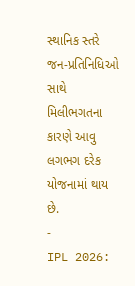સ્થાનિક સ્તરે જન-પ્રતિનિધિઓ સાથે મિલીભગતના કારણે આવુ લગભગ દરેક યોજનામાં થાય છે.
-
IPL 2026: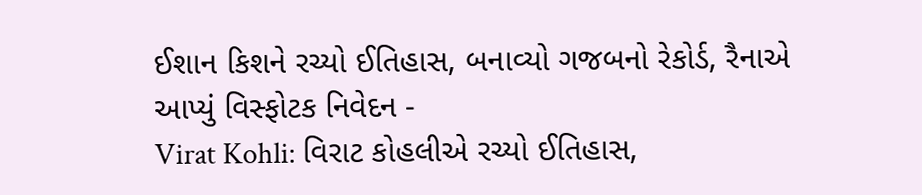ઈશાન કિશને રચ્યો ઈતિહાસ, બનાવ્યો ગજબનો રેકોર્ડ, રૈનાએ આપ્યું વિસ્ફોટક નિવેદન -
Virat Kohli: વિરાટ કોહલીએ રચ્યો ઈતિહાસ,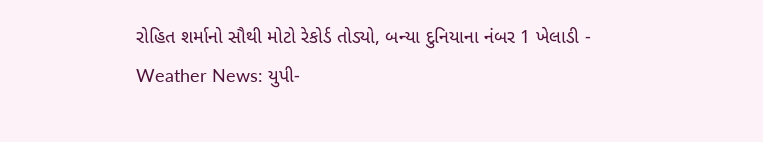રોહિત શર્માનો સૌથી મોટો રેકોર્ડ તોડ્યો, બન્યા દુનિયાના નંબર 1 ખેલાડી -
Weather News: યુપી-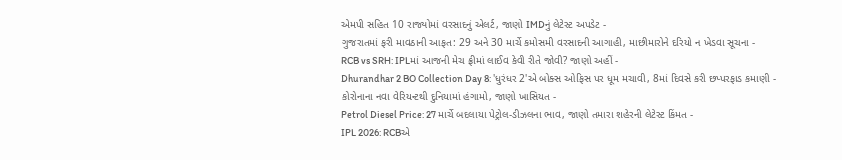એમપી સહિત 10 રાજ્યોમાં વરસાદનું એલર્ટ, જાણો IMDનું લેટેસ્ટ અપડેટ -
ગુજરાતમાં ફરી માવઠાની આફત: 29 અને 30 માર્ચે કમોસમી વરસાદની આગાહી, માછીમારોને દરિયો ન ખેડવા સૂચના -
RCB vs SRH: IPLમાં આજની મેચ ફ્રીમાં લાઈવ કેવી રીતે જોવી? જાણો અહીં -
Dhurandhar 2 BO Collection Day 8: 'ધુરંધર 2'એ બોક્સ ઓફિસ પર ધૂમ મચાવી, 8માં દિવસે કરી છપ્પરફાડ કમાણી -
કોરોનાના નવા વેરિયન્ટથી દુનિયામાં હંગામો, જાણો ખાસિયત -
Petrol Diesel Price: 27 માર્ચે બદલાયા પેટ્રોલ-ડીઝલના ભાવ, જાણો તમારા શહેરની લેટેસ્ટ કિંમત -
IPL 2026: RCBએ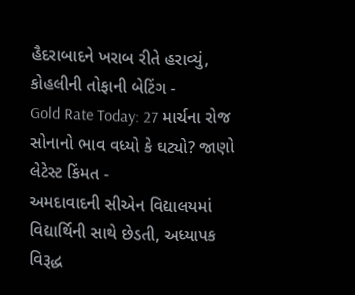હૈદરાબાદને ખરાબ રીતે હરાવ્યું, કોહલીની તોફાની બેટિંગ -
Gold Rate Today: 27 માર્ચના રોજ સોનાનો ભાવ વધ્યો કે ઘટ્યો? જાણો લેટેસ્ટ કિંમત -
અમદાવાદની સીએન વિદ્યાલયમાં વિદ્યાર્થિની સાથે છેડતી, અધ્યાપક વિરૂદ્ધ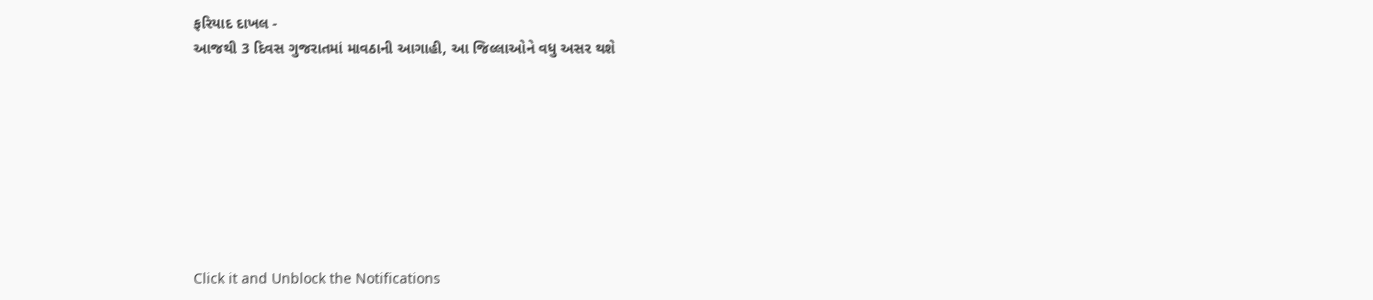ફરિયાદ દાખલ -
આજથી 3 દિવસ ગુજરાતમાં માવઠાની આગાહી, આ જિલ્લાઓને વધુ અસર થશે








Click it and Unblock the Notifications